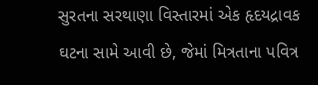સુરતના સરથાણા વિસ્તારમાં એક હૃદયદ્રાવક ઘટના સામે આવી છે, જેમાં મિત્રતાના પવિત્ર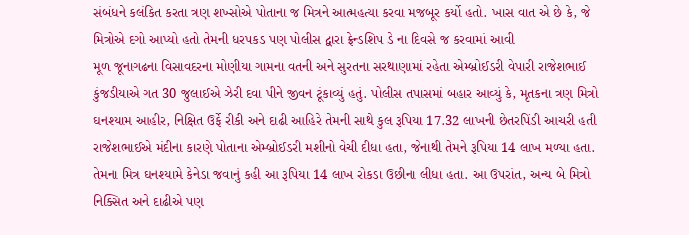સંબંધને કલંકિત કરતા ત્રણ શખ્સોએ પોતાના જ મિત્રને આત્મહત્યા કરવા મજબૂર કર્યો હતો. ખાસ વાત એ છે કે, જે મિત્રોએ દગો આપ્યો હતો તેમની ધરપકડ પણ પોલીસ દ્વારા ફ્રેન્ડશિપ ડે ના દિવસે જ કરવામાં આવી
મૂળ જૂનાગઢના વિસાવદરના મોણીયા ગામના વતની અને સુરતના સરથાણામાં રહેતા એમ્બ્રોઈડરી વેપારી રાજેશભાઈ કુંજડીયાએ ગત 30 જુલાઈએ ઝેરી દવા પીને જીવન ટૂંકાવ્યું હતું. પોલીસ તપાસમાં બહાર આવ્યું કે, મૃતકના ત્રણ મિત્રો ઘનશ્યામ આહીર, નિક્ષિત ઉર્ફે રીકી અને દાઢી આહિરે તેમની સાથે કુલ રૂપિયા 17.32 લાખની છેતરપિંડી આચરી હતી
રાજેશભાઈએ મંદીના કારણે પોતાના એમ્બ્રોઈડરી મશીનો વેચી દીધા હતા, જેનાથી તેમને રૂપિયા 14 લાખ મળ્યા હતા. તેમના મિત્ર ઘનશ્યામે કેનેડા જવાનું કહી આ રૂપિયા 14 લાખ રોકડા ઉછીના લીધા હતા. આ ઉપરાંત, અન્ય બે મિત્રો નિક્સિત અને દાઢીએ પણ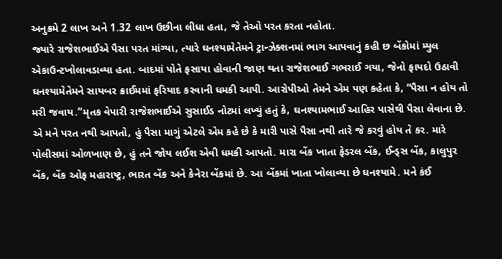અનુક્રમે 2 લાખ અને 1.32 લાખ ઉછીના લીધા હતા, જે તેઓ પરત કરતા નહોતા.
જ્યારે રાજેશભાઈએ પૈસા પરત માંગ્યા, ત્યારે ઘનશ્યામેતેમને ટ્રાન્ઝેક્શનમાં ભાગ આપવાનું કહી છ બેંકોમાં મ્યુલ એકાઉન્ટખોલાવડાવ્યા હતા. બાદમાં પોતે ફસાયા હોવાની જાણ થતા રાજેશભાઈ ગભરાઈ ગયા, જેનો ફાયદો ઉઠાવી ઘનશ્યામેતેમને સાયબર ક્રાઈમમાં ફરિયાદ કરવાની ધમકી આપી. આરોપીઓ તેમને એમ પણ કહેતા કે, “પૈસા ન હોય તો મરી જવાય.”મૃતક વેપારી રાજેશભાઈએ સુસાઈડ નોટમાં લખ્યું હતું કે, ઘનશ્યામભાઈ આહિર પાસેથી પૈસા લેવાના છે. એ મને પરત નથી આપતો, હું પૈસા માગું એટલે એમ કહે છે કે મારી પાસે પૈસા નથી તારે જે કરવું હોય તે કર. મારે પોલીસમાં ઓળખાણ છે, હું તને જોય લઈશ એવી ધમકી આપતો. મારા બેંક ખાતા ફેડરલ બેંક, ઈન્ડ્સ બેંક, કાલુપુર બેંક, બેંક ઓફ મહારાષ્ટ્ર, ભારત બેંક અને કેનેરા બેંકમાં છે. આ બેંકમાં ખાતા ખોલાવ્યા છે ઘનશ્યામે. મને કંઈ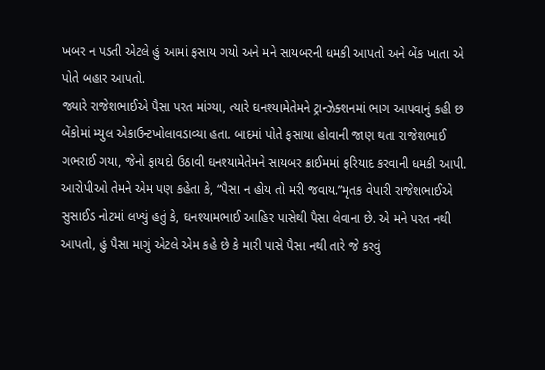ખબર ન પડતી એટલે હું આમાં ફસાય ગયો અને મને સાયબરની ધમકી આપતો અને બેંક ખાતા એ પોતે બહાર આપતો.
જ્યારે રાજેશભાઈએ પૈસા પરત માંગ્યા, ત્યારે ઘનશ્યામેતેમને ટ્રાન્ઝેક્શનમાં ભાગ આપવાનું કહી છ બેંકોમાં મ્યુલ એકાઉન્ટખોલાવડાવ્યા હતા. બાદમાં પોતે ફસાયા હોવાની જાણ થતા રાજેશભાઈ ગભરાઈ ગયા, જેનો ફાયદો ઉઠાવી ઘનશ્યામેતેમને સાયબર ક્રાઈમમાં ફરિયાદ કરવાની ધમકી આપી. આરોપીઓ તેમને એમ પણ કહેતા કે, “પૈસા ન હોય તો મરી જવાય.”મૃતક વેપારી રાજેશભાઈએ સુસાઈડ નોટમાં લખ્યું હતું કે, ઘનશ્યામભાઈ આહિર પાસેથી પૈસા લેવાના છે. એ મને પરત નથી આપતો, હું પૈસા માગું એટલે એમ કહે છે કે મારી પાસે પૈસા નથી તારે જે કરવું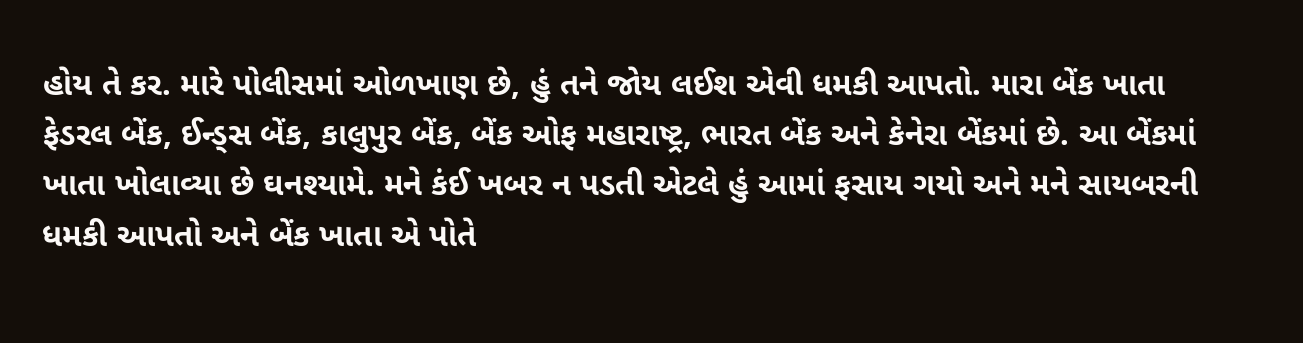હોય તે કર. મારે પોલીસમાં ઓળખાણ છે, હું તને જોય લઈશ એવી ધમકી આપતો. મારા બેંક ખાતા ફેડરલ બેંક, ઈન્ડ્સ બેંક, કાલુપુર બેંક, બેંક ઓફ મહારાષ્ટ્ર, ભારત બેંક અને કેનેરા બેંકમાં છે. આ બેંકમાં ખાતા ખોલાવ્યા છે ઘનશ્યામે. મને કંઈ ખબર ન પડતી એટલે હું આમાં ફસાય ગયો અને મને સાયબરની ધમકી આપતો અને બેંક ખાતા એ પોતે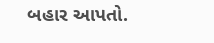બહાર આપતો.